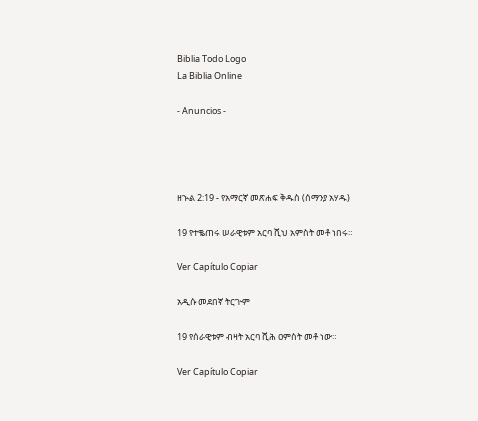Biblia Todo Logo
La Biblia Online

- Anuncios -




ዘኍል 2:19 - የአማርኛ መጽሐፍ ቅዱስ (ሰማንያ አሃዱ)

19 የተቈጠሩ ሠራዊቱም አርባ ሺህ አምስት መቶ ነበሩ።

Ver Capítulo Copiar

አዲሱ መደበኛ ትርጒም

19 የሰራዊቱም ብዛት አርባ ሺሕ ዐምስት መቶ ነው።

Ver Capítulo Copiar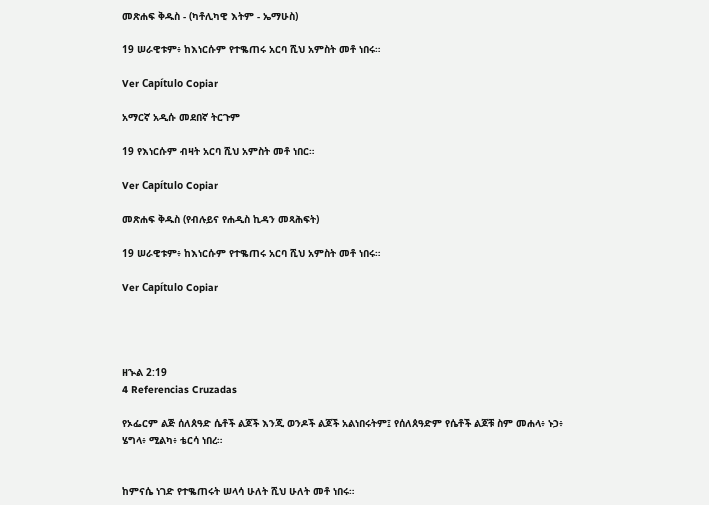መጽሐፍ ቅዱስ - (ካቶሊካዊ እትም - ኤማሁስ)

19 ሠራዊቱም፥ ከእነርሱም የተቈጠሩ አርባ ሺህ አምስት መቶ ነበሩ።

Ver Capítulo Copiar

አማርኛ አዲሱ መደበኛ ትርጉም

19 የእነርሱም ብዛት አርባ ሺህ አምስት መቶ ነበር።

Ver Capítulo Copiar

መጽሐፍ ቅዱስ (የብሉይና የሐዲስ ኪዳን መጻሕፍት)

19 ሠራዊቱም፥ ከእነርሱም የተቈጠሩ አርባ ሺህ አምስት መቶ ነበሩ።

Ver Capítulo Copiar




ዘኍል 2:19
4 Referencias Cruzadas

የኦፌርም ልጅ ሰለጰዓድ ሴቶች ልጆች እንጂ ወንዶች ልጆች አልነበሩትም፤ የሰለጰዓድም የሴቶች ልጆቹ ስም መሐላ፥ ኑኃ፥ ሄግላ፥ ሚልካ፥ ቴርሳ ነበረ።


ከምናሴ ነገድ የተቈጠሩት ሠላሳ ሁለት ሺህ ሁለት መቶ ነበሩ።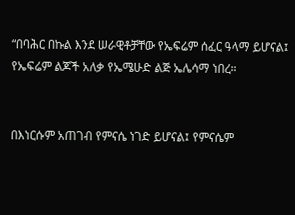“በባሕር በኩል እንደ ሠራዊቶቻቸው የኤፍሬም ሰፈር ዓላማ ይሆናል፤ የኤፍሬም ልጆች አለቃ የኤሜሁድ ልጅ ኤሌሳማ ነበረ።


በእነርሱም አጠገብ የምናሴ ነገድ ይሆናል፤ የምናሴም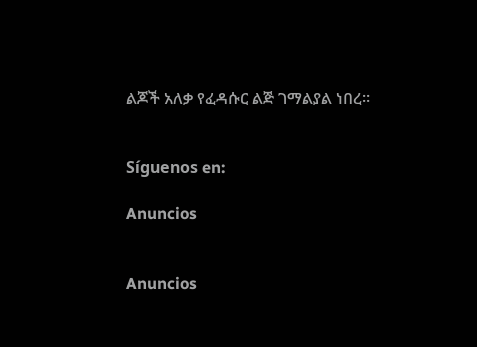ልጆች አለቃ የፈዳሱር ልጅ ገማልያል ነበረ።


Síguenos en:

Anuncios


Anuncios